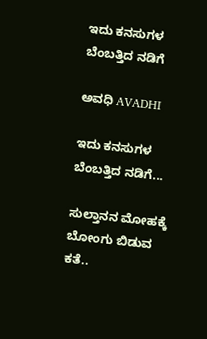ಇದು ಕನಸುಗಳ ಬೆಂಬತ್ತಿದ ನಡಿಗೆ‍

ಅವಧಿ AVADHI

ಇದು ಕನಸುಗಳ ಬೆಂಬತ್ತಿದ ನಡಿಗೆ...

ಸುಲ್ತಾನನ ಮೋಹಕ್ಕೆ ಬೋಂಗು ಬಿಡುವ ಕತೆ..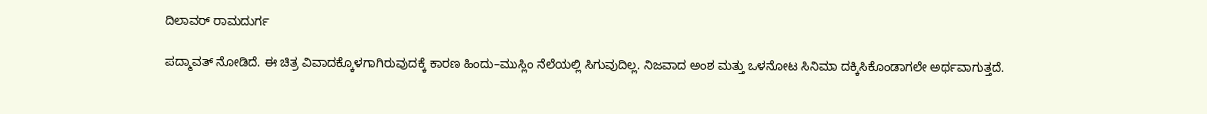ದಿಲಾವರ್ ರಾಮದುರ್ಗ

ಪದ್ಮಾವತ್ ನೋಡಿದೆ. ಈ ಚಿತ್ರ ವಿವಾದಕ್ಕೊಳಗಾಗಿರುವುದಕ್ಕೆ ಕಾರಣ ಹಿಂದು–ಮುಸ್ಲಿಂ ನೆಲೆಯಲ್ಲಿ ಸಿಗುವುದಿಲ್ಲ. ನಿಜವಾದ ಅಂಶ ಮತ್ತು ಒಳನೋಟ ಸಿನಿಮಾ ದಕ್ಕಿಸಿಕೊಂಡಾಗಲೇ ಅರ್ಥವಾಗುತ್ತದೆ.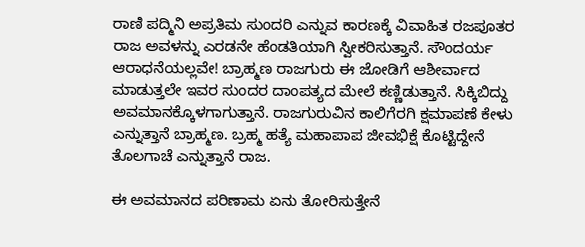ರಾಣಿ ಪದ್ಮಿನಿ ಅಪ್ರತಿಮ ಸುಂದರಿ ಎನ್ನುವ ಕಾರಣಕ್ಕೆ ವಿವಾಹಿತ ರಜಪೂತರ ರಾಜ ಅವಳನ್ನು ಎರಡನೇ ಹೆಂಡತಿಯಾಗಿ ಸ್ವೀಕರಿಸುತ್ತಾನೆ. ಸೌಂದರ್ಯ ಆರಾಧನೆಯಲ್ಲವೇ! ಬ್ರಾಹ್ಮಣ ರಾಜಗುರು ಈ ಜೋಡಿಗೆ ಆಶೀರ್ವಾದ ಮಾಡುತ್ತಲೇ ಇವರ ಸುಂದರ ದಾಂಪತ್ಯದ ಮೇಲೆ ಕಣ್ಣಿಡುತ್ತಾನೆ. ಸಿಕ್ಕಿಬಿದ್ದು ಅವಮಾನಕ್ಕೊಳಗಾಗುತ್ತಾನೆ. ರಾಜಗುರುವಿನ ಕಾಲಿಗೆರಗಿ ಕ್ಷಮಾಪಣೆ ಕೇಳು ಎನ್ನುತ್ತಾನೆ ಬ್ರಾಹ್ಮಣ. ಬ್ರಹ್ಮ ಹತ್ಯೆ ಮಹಾಪಾಪ ಜೀವಭಿಕ್ಷೆ ಕೊಟ್ಟಿದ್ದೇನೆ ತೊಲಗಾಚೆ ಎನ್ನುತ್ತಾನೆ ರಾಜ.

ಈ ಅವಮಾನದ ಪರಿಣಾಮ ಏನು ತೋರಿಸುತ್ತೇನೆ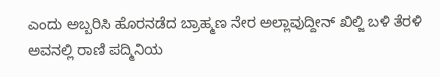ಎಂದು ಅಬ್ಬರಿಸಿ ಹೊರನಡೆದ ಬ್ರಾಹ್ಮಣ ನೇರ ಅಲ್ಲಾವುದ್ದೀನ್‌ ಖಿಲ್ಜಿ ಬಳಿ ತೆರಳಿ ಅವನಲ್ಲಿ ರಾಣಿ ‍ಪದ್ಮಿನಿಯ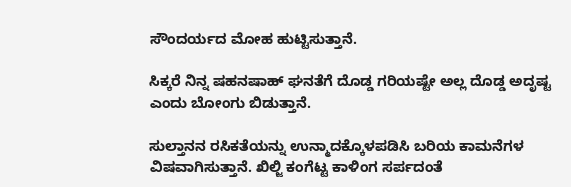ಸೌಂದರ್ಯದ ಮೋಹ ಹುಟ್ಟಿಸುತ್ತಾನೆ.

ಸಿಕ್ಕರೆ ನಿನ್ನ ಷಹನಷಾಹ್‌ ಘನತೆಗೆ ದೊಡ್ಡ ಗರಿಯಷ್ಟೇ ಅಲ್ಲ ದೊಡ್ಡ ಅದೃಷ್ಟ ಎಂದು ಬೋಂಗು ಬಿಡುತ್ತಾನೆ.

ಸುಲ್ತಾನನ ರಸಿಕತೆಯನ್ನು ಉನ್ಮಾದಕ್ಕೊಳಪಡಿಸಿ ಬರಿಯ ಕಾಮನೆಗಳ ವಿಷವಾಗಿಸುತ್ತಾನೆ. ಖಿಲ್ಜಿ ಕಂಗೆಟ್ಟ ಕಾಳಿಂಗ ಸರ್ಪದಂತೆ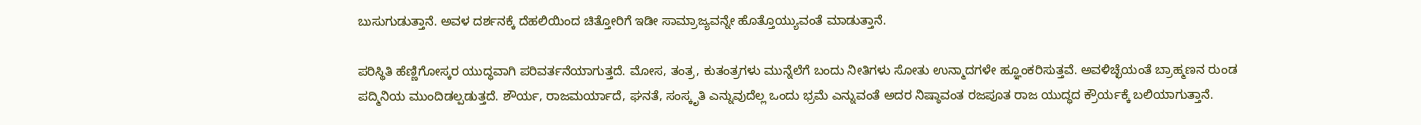ಬುಸುಗುಡುತ್ತಾನೆ. ಅವಳ ದರ್ಶನಕ್ಕೆ ದೆಹಲಿಯಿಂದ ಚಿತ್ತೋರಿಗೆ ಇಡೀ ಸಾಮ್ರಾಜ್ಯವನ್ನೇ ಹೊತ್ತೊಯ್ಯುವಂತೆ ಮಾಡುತ್ತಾನೆ.

ಪರಿಸ್ಥಿತಿ ಹೆಣ್ಣಿಗೋಸ್ಕರ ಯುದ್ಧವಾಗಿ ಪರಿವರ್ತನೆಯಾಗುತ್ತದೆ. ಮೋಸ, ತಂತ್ರ, ಕುತಂತ್ರಗಳು ಮುನ್ನೆಲೆಗೆ ಬಂದು ನೀತಿಗಳು ಸೋತು ಉನ್ಮಾದಗಳೇ ಹ್ಞೂಂಕರಿಸುತ್ತವೆ. ಅವಳಿಚ್ಛೆಯಂತೆ ಬ್ರಾಹ್ಮಣನ ರುಂಡ ಪದ್ಮಿನಿಯ ಮುಂದಿಡಲ್ಪಡುತ್ತದೆ. ಶೌರ್ಯ, ರಾಜಮರ್ಯಾದೆ, ಘನತೆ, ಸಂಸ್ಕೃತಿ ಎನ್ನುವುದೆಲ್ಲ ಒಂದು ಭ್ರಮೆ ಎನ್ನುವಂತೆ ಅದರ ನಿಷ್ಠಾವಂತ ರಜಪೂತ ರಾಜ ಯುದ್ಧದ ಕ್ರೌರ್ಯಕ್ಕೆ ಬಲಿಯಾಗುತ್ತಾನೆ.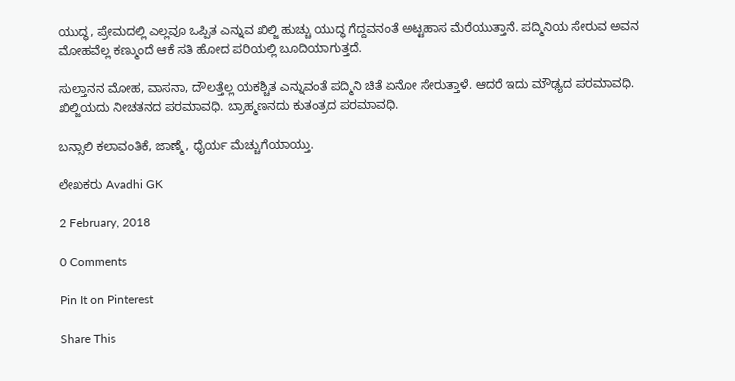ಯುದ್ಧ, ಪ್ರೇಮದಲ್ಲಿ ಎಲ್ಲವೂ ಒಪ್ಪಿತ ಎನ್ನುವ ಖಿಲ್ಜಿ ಹುಚ್ಚು ಯುದ್ಧ ಗೆದ್ದವನಂತೆ ಅಟ್ಟಹಾಸ ಮೆರೆಯುತ್ತಾನೆ. ಪದ್ಮಿನಿಯ ಸೇರುವ ಅವನ ಮೋಹವೆಲ್ಲ ಕಣ್ಮುಂದೆ ಆಕೆ ಸತಿ ಹೋದ ಪರಿಯಲ್ಲಿ ಬೂದಿಯಾಗುತ್ತದೆ.

ಸುಲ್ತಾನನ ಮೋಹ, ವಾಸನಾ, ದೌಲತ್ತೆಲ್ಲ ಯಕಶ್ಚಿತ ಎನ್ನುವಂತೆ ಪದ್ಮಿನಿ ಚಿತೆ ಏನೋ ಸೇರುತ್ತಾಳೆ. ಆದರೆ ಇದು ಮೌಢ್ಯದ ಪರಮಾವಧಿ. ಖಿಲ್ಜಿಯದು ನೀಚತನದ ಪರಮಾವಧಿ. ಬ್ರಾಹ್ಮಣನದು ಕುತಂತ್ರದ ಪರಮಾವಧಿ.

ಬನ್ಸಾಲಿ ಕಲಾವಂತಿಕೆ, ಜಾಣ್ಮೆ, ಧೈರ್ಯ ಮೆಚ್ಚುಗೆಯಾಯ್ತು.

ಲೇಖಕರು Avadhi GK

2 February, 2018

0 Comments

Pin It on Pinterest

Share This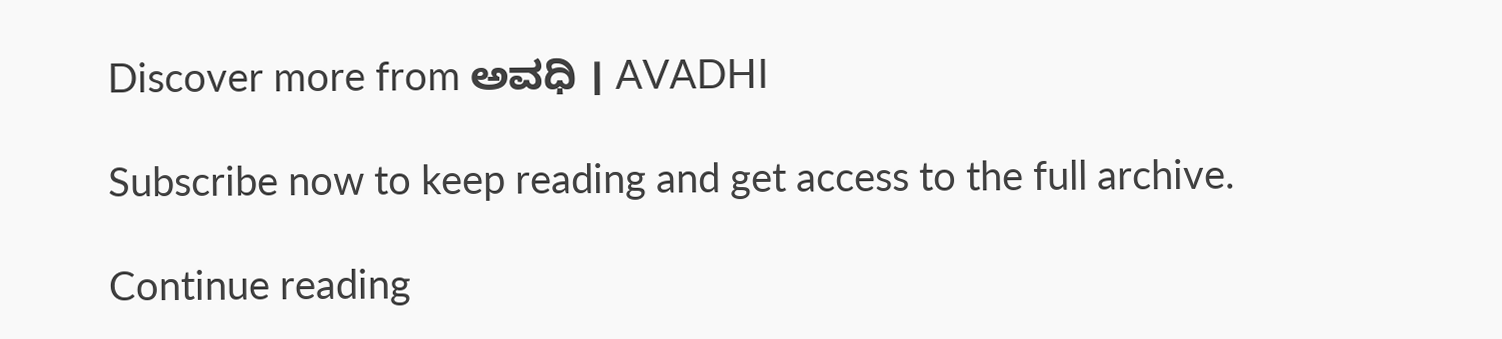Discover more from ಅವಧಿ । AVADHI

Subscribe now to keep reading and get access to the full archive.

Continue reading